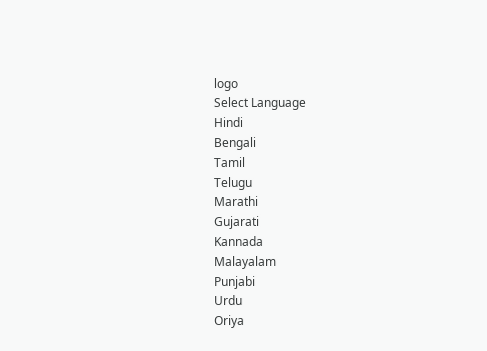logo
Select Language
Hindi
Bengali
Tamil
Telugu
Marathi
Gujarati
Kannada
Malayalam
Punjabi
Urdu
Oriya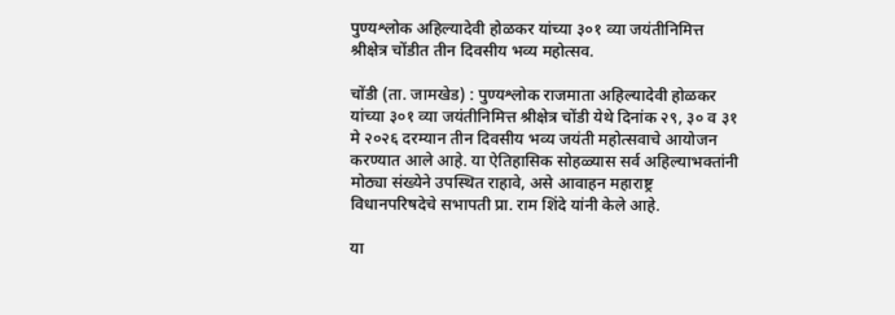पुण्यश्लोक अहिल्यादेवी होळकर यांच्या ३०१ व्या जयंतीनिमित्त श्रीक्षेत्र चोंडीत तीन दिवसीय भव्य महोत्सव.

चोंडी (ता. जामखेड) : पुण्यश्लोक राजमाता अहिल्यादेवी होळकर यांच्या ३०१ व्या जयंतीनिमित्त श्रीक्षेत्र चोंडी येथे दिनांक २९, ३० व ३१ मे २०२६ दरम्यान तीन दिवसीय भव्य जयंती महोत्सवाचे आयोजन करण्यात आले आहे. या ऐतिहासिक सोहळ्यास सर्व अहिल्याभक्तांनी मोठ्या संख्येने उपस्थित राहावे, असे आवाहन महाराष्ट्र विधानपरिषदेचे सभापती प्रा. राम शिंदे यांनी केले आहे.

या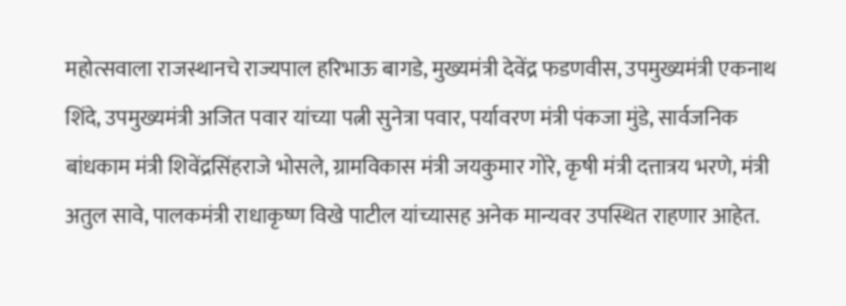महोत्सवाला राजस्थानचे राज्यपाल हरिभाऊ बागडे, मुख्यमंत्री देवेंद्र फडणवीस, उपमुख्यमंत्री एकनाथ शिंदे, उपमुख्यमंत्री अजित पवार यांच्या पत्नी सुनेत्रा पवार, पर्यावरण मंत्री पंकजा मुंडे, सार्वजनिक बांधकाम मंत्री शिवेंद्रसिंहराजे भोसले, ग्रामविकास मंत्री जयकुमार गोरे, कृषी मंत्री दत्तात्रय भरणे, मंत्री अतुल सावे, पालकमंत्री राधाकृष्ण विखे पाटील यांच्यासह अनेक मान्यवर उपस्थित राहणार आहेत.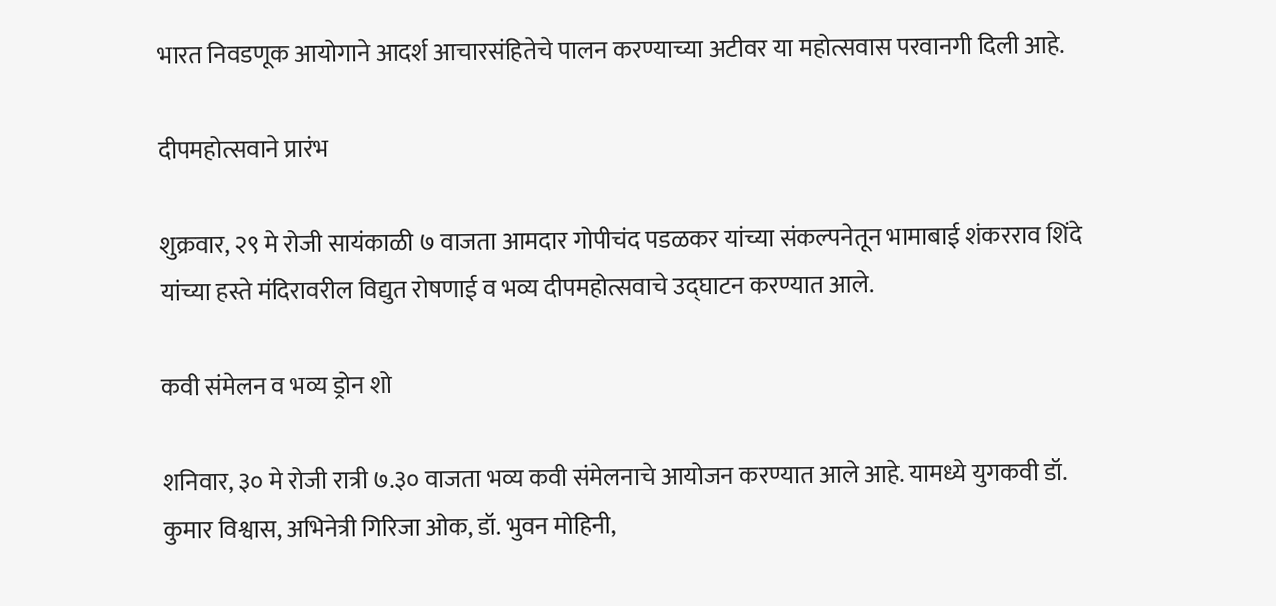भारत निवडणूक आयोगाने आदर्श आचारसंहितेचे पालन करण्याच्या अटीवर या महोत्सवास परवानगी दिली आहे.

दीपमहोत्सवाने प्रारंभ

शुक्रवार, २९ मे रोजी सायंकाळी ७ वाजता आमदार गोपीचंद पडळकर यांच्या संकल्पनेतून भामाबाई शंकरराव शिंदे यांच्या हस्ते मंदिरावरील विद्युत रोषणाई व भव्य दीपमहोत्सवाचे उद्घाटन करण्यात आले.

कवी संमेलन व भव्य ड्रोन शो

शनिवार, ३० मे रोजी रात्री ७.३० वाजता भव्य कवी संमेलनाचे आयोजन करण्यात आले आहे. यामध्ये युगकवी डॉ. कुमार विश्वास, अभिनेत्री गिरिजा ओक, डॉ. भुवन मोहिनी,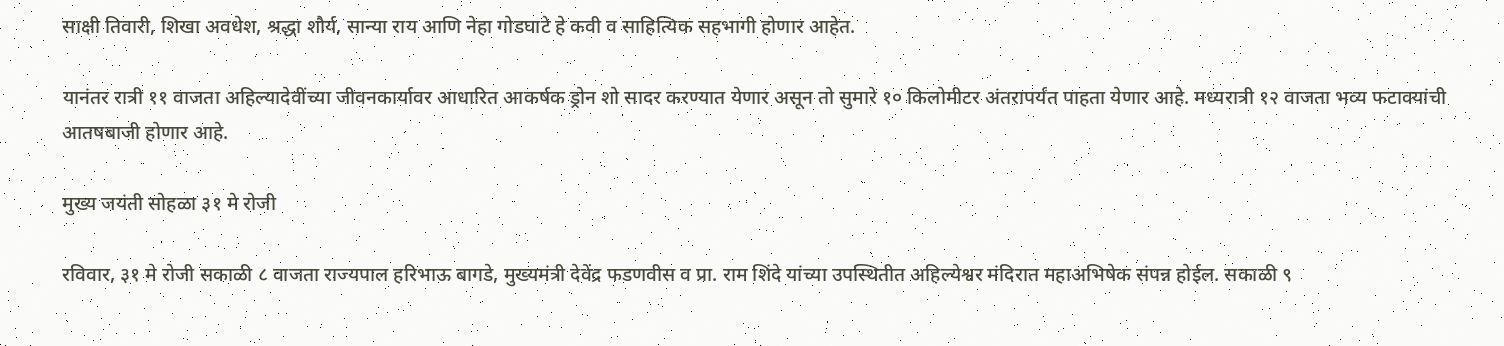साक्षी तिवारी, शिखा अवधेश, श्रद्धा शौर्य, सान्या राय आणि नेहा गोडघाटे हे कवी व साहित्यिक सहभागी होणार आहेत.

यानंतर रात्री ११ वाजता अहिल्यादेवींच्या जीवनकार्यावर आधारित आकर्षक ड्रोन शो सादर करण्यात येणार असून तो सुमारे १० किलोमीटर अंतरापर्यंत पाहता येणार आहे. मध्यरात्री १२ वाजता भव्य फटाक्यांची आतषबाजी होणार आहे.

मुख्य जयंती सोहळा ३१ मे रोजी

रविवार, ३१ मे रोजी सकाळी ८ वाजता राज्यपाल हरिभाऊ बागडे, मुख्यमंत्री देवेंद्र फडणवीस व प्रा. राम शिंदे यांच्या उपस्थितीत अहिल्येश्वर मंदिरात महाअभिषेक संपन्न होईल. सकाळी ९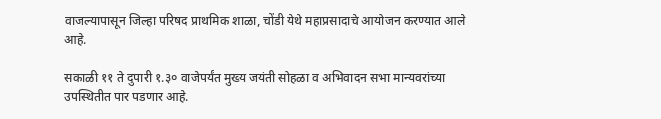वाजल्यापासून जिल्हा परिषद प्राथमिक शाळा, चोंडी येथे महाप्रसादाचे आयोजन करण्यात आले आहे.

सकाळी ११ ते दुपारी १.३० वाजेपर्यंत मुख्य जयंती सोहळा व अभिवादन सभा मान्यवरांच्या उपस्थितीत पार पडणार आहे.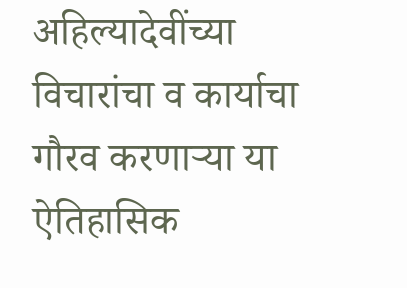अहिल्यादेवींच्या विचारांचा व कार्याचा गौरव करणाऱ्या या ऐतिहासिक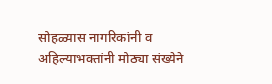सोहळ्यास नागरिकांनी व अहिल्याभक्तांनी मोठ्या संख्येने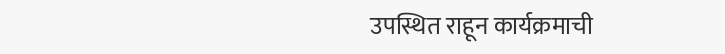उपस्थित राहून कार्यक्रमाची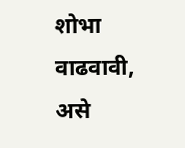शोभा वाढवावी, असे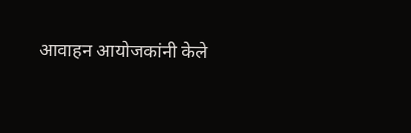आवाहन आयोजकांनी केले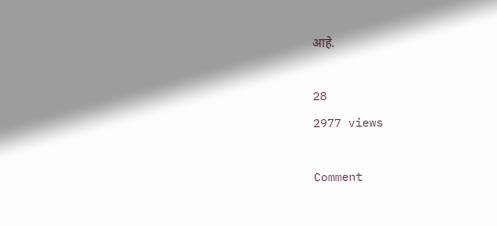आहे.

28
2977 views

Comment